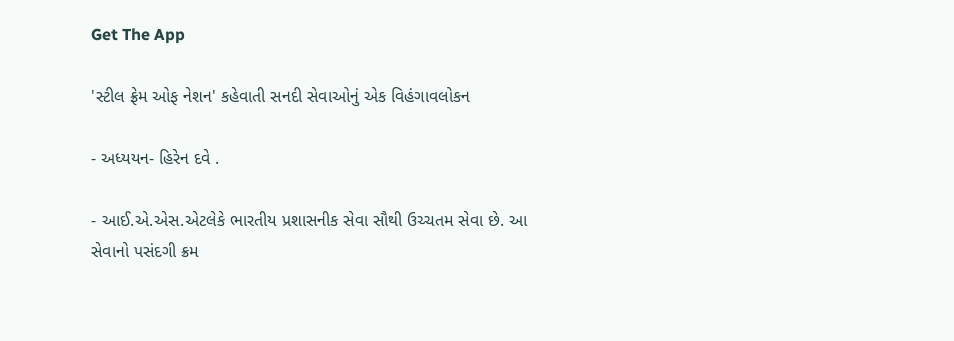Get The App

'સ્ટીલ ફ્રેમ ઓફ નેશન' કહેવાતી સનદી સેવાઓનું એક વિહંગાવલોકન

- અધ્યયન- હિરેન દવે .

- આઈ.એ.એસ.એટલેકે ભારતીય પ્રશાસનીક સેવા સૌથી ઉચ્ચતમ સેવા છે. આ સેવાનો પસંદગી ક્રમ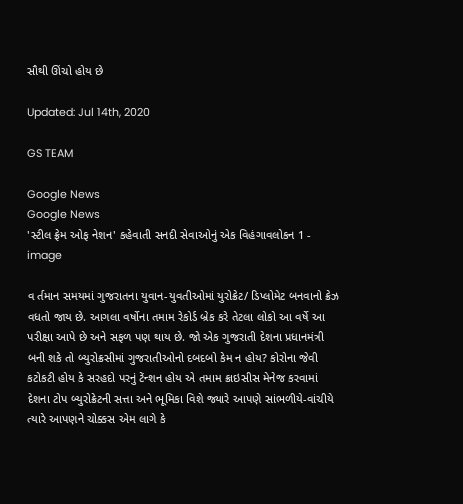સૌથી ઊંચો હોય છે

Updated: Jul 14th, 2020

GS TEAM

Google News
Google News
'સ્ટીલ ફ્રેમ ઓફ નેશન' કહેવાતી સનદી સેવાઓનું એક વિહંગાવલોકન 1 - image

વ ર્તમાન સમયમાં ગુજરાતના યુવાન-યુવતીઓમાં યુરોક્રેટ/ ડિપ્લોમેટ બનવાનો ક્રેઝ વધતો જાય છે. આગલા વર્ષોના તમામ રેકોર્ડ બ્રેક કરે તેટલા લોકો આ વર્ષે આ પરીક્ષા આપે છે અને સફળ પણ થાય છે. જો એક ગુજરાતી દેશના પ્રધાનમંત્રી બની શકે તો બ્યુરોક્રસીમાં ગુજરાતીઓનો દબદબો કેમ ન હોય? કોરોના જેવી કટોકટી હોય કે સરહદો પરનું ટેંન્શન હોય એ તમામ ક્રાઇસીસ મેનેજ કરવામાં દેશના ટોપ બ્યુરોક્રેટની સત્તા અને ભૂમિકા વિશે જ્યારે આપણે સાંભળીયે-વાંચીયે ત્યારે આપણને ચોક્કસ એમ લાગે કે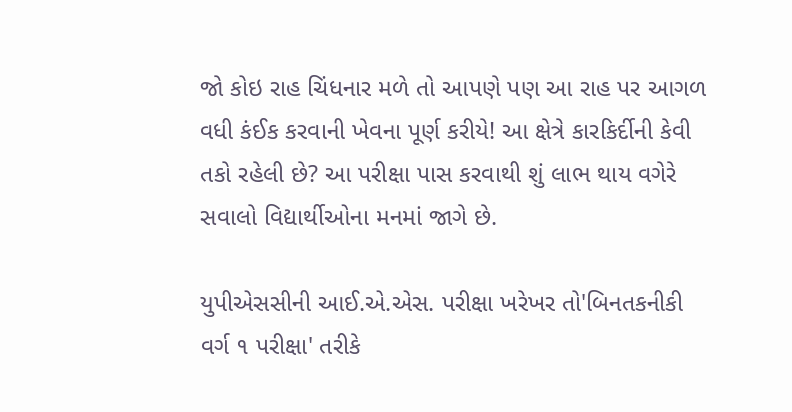જો કોઇ રાહ ચિંધનાર મળે તો આપણે પણ આ રાહ પર આગળ વધી કંઈક કરવાની ખેવના પૂર્ણ કરીયે! આ ક્ષેત્રે કારકિર્દીની કેવી તકો રહેલી છે? આ પરીક્ષા પાસ કરવાથી શું લાભ થાય વગેરે સવાલો વિદ્યાર્થીઓના મનમાં જાગે છે.

યુપીએસસીની આઈ.એ.એસ. પરીક્ષા ખરેખર તો'બિનતકનીકી વર્ગ ૧ પરીક્ષા' તરીકે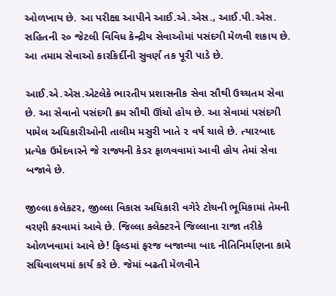ઓળખાય છે. આ પરીક્ષા આપીને આઈ.એ.એસ., આઈ.પી.એસ. સહિતની ૨૦ જેટલી વિવિધ કેન્દ્રીય સેવાઓમાં પસંદગી મેળવી શકાય છે. આ તમામ સેવાઓ કારકિર્દીની સુવર્ણ તક પૂરી પાડે છે.

આઈ.એ.એસ.એટલેકે ભારતીય પ્રશાસનીક સેવા સૌથી ઉચ્ચતમ સેવા છે. આ સેવાનો પસંદગી ક્રમ સૌથી ઊંચો હોય છે. આ સેવામાં પસંદગી પામેલ અધિકારીઓની તાલીમ મસુરી ખાતે ૨ વર્ષ ચાલે છે. ત્યારબાદ પ્રત્યેક ઉમેદવારને જે રાજ્યની કેડર ફાળવવામાં આવી હોય તેમાં સેવા બજાવે છે.

જીલ્લા કલેકટર, જીલ્લા વિકાસ અધિકારી વગેરે ટોચની ભૂમિકામાં તેમની વરણી કરવામાં આવે છે. જિલ્લા કલેક્ટરને જિલ્લાના રાજા તરીકે ઓળખવામાં આવે છે! ફિલ્ડમાં ફરજ બજાવ્યા બાદ નીતિનિર્માણના કામે સચિવાલયમાં કાર્ય કરે છે. જેમાં બઢતી મેળવીને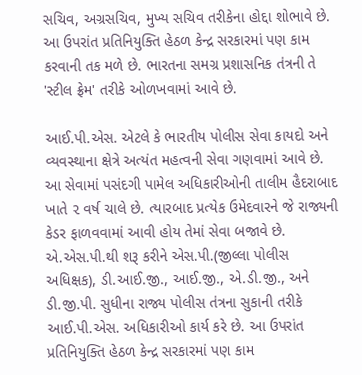સચિવ, અગ્રસચિવ, મુખ્ય સચિવ તરીકેના હોદ્દા શોભાવે છે. આ ઉપરાંત પ્રતિનિયુક્તિ હેઠળ કેન્દ્ર સરકારમાં પણ કામ કરવાની તક મળે છે. ભારતના સમગ્ર પ્રશાસનિક તંત્રની તે 'સ્ટીલ ફ્રેમ' તરીકે ઓળખવામાં આવે છે.

આઈ.પી.એસ. એટલે કે ભારતીય પોલીસ સેવા કાયદો અને વ્યવસ્થાના ક્ષેત્રે અત્યંત મહત્વની સેવા ગણવામાં આવે છે. આ સેવામાં પસંદગી પામેલ અધિકારીઓની તાલીમ હૈદરાબાદ ખાતે ૨ વર્ષ ચાલે છે. ત્યારબાદ પ્રત્યેક ઉમેદવારને જે રાજ્યની કેડર ફાળવવામાં આવી હોય તેમાં સેવા બજાવે છે. એ.એસ.પી.થી શરૂ કરીને એસ.પી.(જીલ્લા પોલીસ અધિક્ષક), ડી.આઈ.જી., આઈ.જી., એ.ડી.જી., અને ડી.જી.પી. સુધીના રાજ્ય પોલીસ તંત્રના સુકાની તરીકે આઈ.પી.એસ. અધિકારીઓ કાર્ય કરે છે. આ ઉપરાંત પ્રતિનિયુક્તિ હેઠળ કેન્દ્ર સરકારમાં પણ કામ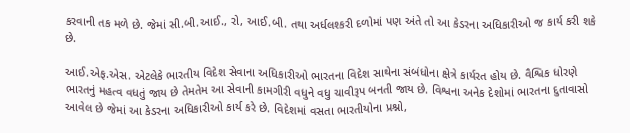કરવાની તક મળે છે. જેમાં સી.બી.આઈ., રો, આઈ.બી. તથા અર્ધલશ્કરી દળોમાં પણ અંતે તો આ કેડરના અધિકારીઓ જ કાર્ય કરી શકે છે.

આઈ.એફ.એસ. એટલેકે ભારતીય વિદેશ સેવાના અધિકારીઓ ભારતના વિદેશ સાથેના સંબંધોના ક્ષેત્રે કાર્યરત હોય છે. વૈશ્વિક ધોરણે ભારતનું મહત્વ વધતું જાય છે તેમતેમ આ સેવાની કામગીરી વધુને વધુ ચાવીરૂપ બનતી જાય છે. વિશ્વના અનેક દેશોમાં ભારતના દુતાવાસો આવેલ છે જેમાં આ કેડરના અધિકારીઓ કાર્ય કરે છે. વિદેશમાં વસતા ભારતીયોના પ્રશ્નો,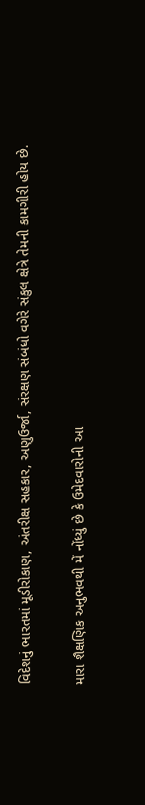વિદેશનું ભારતમાં મૂડીરોકાણ, અંતરીક્ષ સહકાર, અણુઉર્જા, સંરક્ષણ સંબંધો વગેરે સંકુલ ક્ષેત્રે તેમની કામગીરી હોય છે.

મારા શૈક્ષણિક અનુભવથી મેં નોંધ્યું છે કે ઉમેદવારોની આ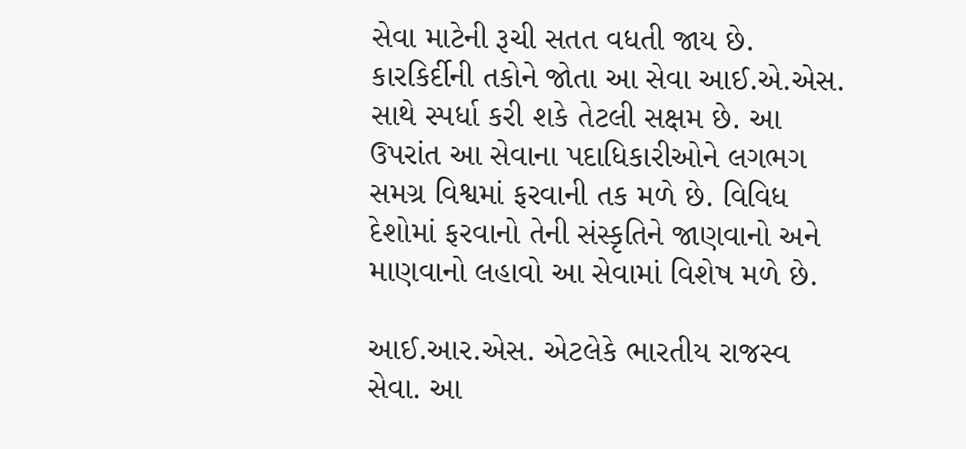સેવા માટેની રૂચી સતત વધતી જાય છે. કારકિર્દીની તકોને જોતા આ સેવા આઈ.એ.એસ. સાથે સ્પર્ધા કરી શકે તેટલી સક્ષમ છે. આ ઉપરાંત આ સેવાના પદાધિકારીઓને લગભગ સમગ્ર વિશ્વમાં ફરવાની તક મળે છે. વિવિધ દેશોમાં ફરવાનો તેની સંસ્કૃતિને જાણવાનો અને માણવાનો લહાવો આ સેવામાં વિશેષ મળે છે.

આઈ.આર.એસ. એટલેકે ભારતીય રાજસ્વ સેવા. આ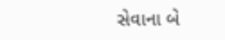સેવાના બે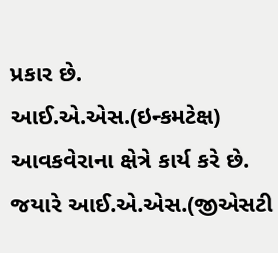પ્રકાર છે. આઈ.એ.એસ.(ઇન્કમટેક્ષ) આવકવેરાના ક્ષેત્રે કાર્ય કરે છે. જયારે આઈ.એ.એસ.(જીએસટી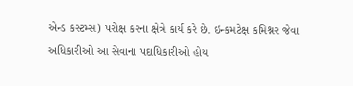એન્ડ કસ્ટમ્સ) પરોક્ષ કરના ક્ષેત્રે કાર્ય કરે છે. ઇન્કમટેક્ષ કમિશ્નર જેવા અધિકારીઓ આ સેવાના પદાધિકારીઓ હોય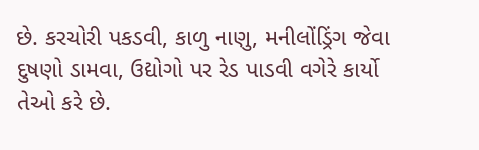છે. કરચોરી પકડવી, કાળુ નાણુ, મનીલોંડ્રિંગ જેવા દુષણો ડામવા, ઉદ્યોગો પર રેડ પાડવી વગેરે કાર્યો તેઓ કરે છે.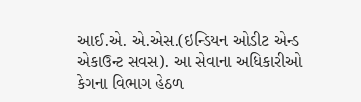આઈ.એ. એ.એસ.(ઇન્ડિયન ઓડીટ એન્ડ એકાઉન્ટ સવસ). આ સેવાના અધિકારીઓ કેગના વિભાગ હેઠળ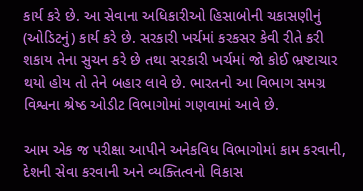કાર્ય કરે છે. આ સેવાના અધિકારીઓ હિસાબોની ચકાસણીનું (ઓડિટનું) કાર્ય કરે છે. સરકારી ખર્ચમાં કરકસર કેવી રીતે કરી શકાય તેના સુચન કરે છે તથા સરકારી ખર્ચમાં જો કોઈ ભ્રષ્ટાચાર થયો હોય તો તેને બહાર લાવે છે. ભારતનો આ વિભાગ સમગ્ર વિશ્વના શ્રેષ્ઠ ઓડીટ વિભાગોમાં ગણવામાં આવે છે.

આમ એક જ પરીક્ષા આપીને અનેકવિધ વિભાગોમાં કામ કરવાની, દેશની સેવા કરવાની અને વ્યક્તિત્વનો વિકાસ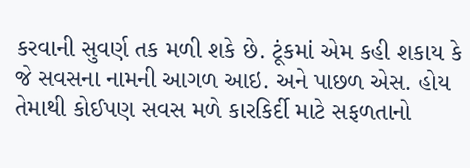કરવાની સુવર્ણ તક મળી શકે છે. ટૂંકમાં એમ કહી શકાય કે જે સવસના નામની આગળ આઇ. અને પાછળ એસ. હોય તેમાથી કોઈપણ સવસ મળે કારકિર્દી માટે સફળતાનો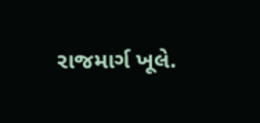રાજમાર્ગ ખૂલે.